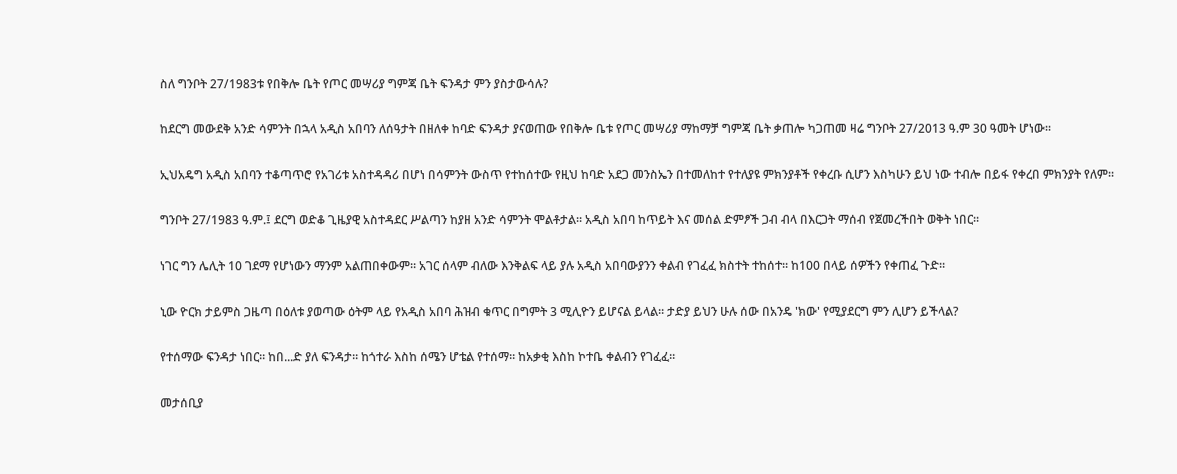ስለ ግንቦት 27/1983ቱ የበቅሎ ቤት የጦር መሣሪያ ግምጃ ቤት ፍንዳታ ምን ያስታውሳሉ?

ከደርግ መውደቅ አንድ ሳምንት በኋላ አዲስ አበባን ለሰዓታት በዘለቀ ከባድ ፍንዳታ ያናወጠው የበቅሎ ቤቱ የጦር መሣሪያ ማከማቻ ግምጃ ቤት ቃጠሎ ካጋጠመ ዛሬ ግንቦት 27/2013 ዓ.ም 30 ዓመት ሆነው።

ኢህአዴግ አዲስ አበባን ተቆጣጥሮ የአገሪቱ አስተዳዳሪ በሆነ በሳምንት ውስጥ የተከሰተው የዚህ ከባድ አደጋ መንስኤን በተመለከተ የተለያዩ ምክንያቶች የቀረቡ ሲሆን እስካሁን ይህ ነው ተብሎ በይፋ የቀረበ ምክንያት የለም።

ግንቦት 27/1983 ዓ.ም.፤ ደርግ ወድቆ ጊዜያዊ አስተዳደር ሥልጣን ከያዘ አንድ ሳምንት ሞልቶታል። አዲስ አበባ ከጥይት እና መሰል ድምፆች ጋብ ብላ በእርጋት ማሰብ የጀመረችበት ወቅት ነበር።

ነገር ግን ሌሊት 10 ገደማ የሆነውን ማንም አልጠበቀውም። አገር ሰላም ብለው እንቅልፍ ላይ ያሉ አዲስ አበባውያንን ቀልብ የገፈፈ ክስተት ተከሰተ። ከ100 በላይ ሰዎችን የቀጠፈ ጉድ።

ኒው ዮርክ ታይምስ ጋዜጣ በዕለቱ ያወጣው ዕትም ላይ የአዲስ አበባ ሕዝብ ቁጥር በግምት 3 ሚሊዮን ይሆናል ይላል። ታድያ ይህን ሁሉ ሰው በአንዴ 'ክው' የሚያደርግ ምን ሊሆን ይችላል?

የተሰማው ፍንዳታ ነበር። ከበ...ድ ያለ ፍንዳታ። ከጎተራ እስከ ሰሜን ሆቴል የተሰማ። ከአቃቂ እስከ ኮተቤ ቀልብን የገፈፈ።

መታሰቢያ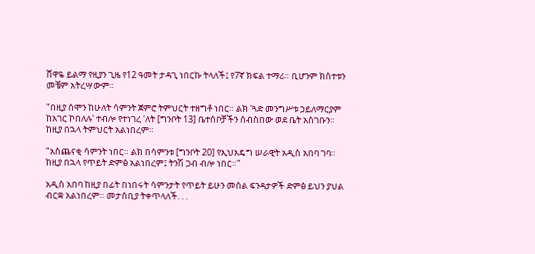ሸዋዬ ይልማ የዚያን ጊዜ የ12 ዓመት ታዳጊ ነበርኩ ትላለች፤ የ7ኛ ክፍል ተማሪ። ቢሆንም ክስተቱን መቼም አትረሣውም።

"በዚያ ሰሞን ከሁለት ሳምንት ጀምሮ ትምህርት ተዘግቶ ነበር። ልክ 'ጓድ መንግሥቱ ኃይለማርያም ከአገር ኮበለሉ' ተብሎ የተነገረ 'ለት [ግንቦት 13] ቤተሰቦቻችን ሰብስበው ወደ ቤት አስገቡን። ከዚያ በኋላ ትምህርት አልነበረም።

"አስጨናቂ ሳምንት ነበር። ልክ በሳምንቱ [ግንቦት 20] የኢህአዴግ ሠራዊት አዲስ አበባ ገባ። ከዚያ በኋላ የጥይት ድምፅ አልነበረም፤ ትንሽ ጋብ ብሎ ነበር።"

አዲስ አበባ ከዚያ በፊት በነበሩት ሳምንታት የጥይት ይሁን መሰል ፍንዳታዎች ድምፅ ይህን ያህል ብርቋ አልነበረም። መታሰቢያ ትቀጥላለች. . .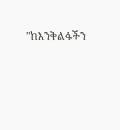"ከእንቅልፋችን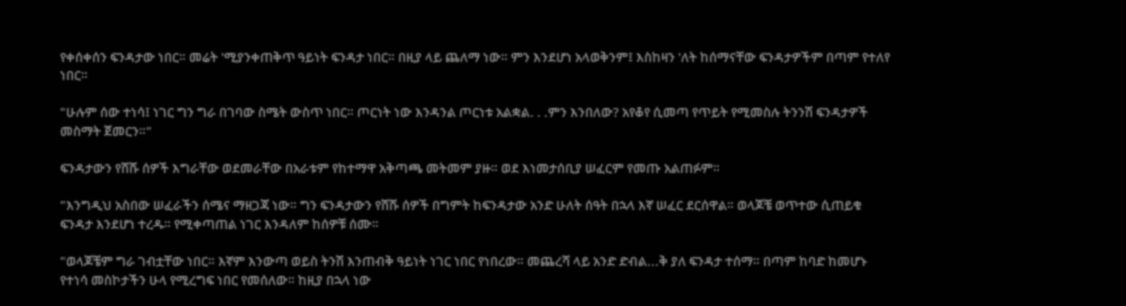የቀሰቀሰን ፍንዳታው ነበር። መሬት 'ሚያንቀጠቅጥ ዓይነት ፍንዳታ ነበር። በዚያ ላይ ጨለማ ነው። ምን እንደሆነ አላወቅንም፤ እስከዛን 'ለት ከሰማናቸው ፍንዳታዎችም በጣም የተለየ ነበር።

"ሁሉም ሰው ተነሳ፤ ነገር ግን ግራ በገባው ስሜት ውስጥ ነበር። ጦርነት ነው እንዳንል ጦርነቱ አልቋል. . .ምን እንበለው? አየቆየ ሲመጣ የጥይት የሚመስሉ ትንንሽ ፍንዳታዎች መስማት ጀመርን።"

ፍንዳታውን የሸሹ ሰዎች እግራቸው ወደመራቸው በአራቱም የከተማዋ አቅጣጫ መትመም ያዙ። ወደ እነመታሰቢያ ሠፈርም የመጡ አልጠፉም።

"እንግዲህ አስበው ሠፈራችን ሰሜና ማዘጋጃ ነው። ግን ፍንዳታውን የሸሹ ሰዎች በግምት ከፍንዳታው አንድ ሁለት ሰዓት በኋላ እኛ ሠፈር ደርሰዋል። ወላጆቼ ወጥተው ሲጠይቁ ፍንዳታ እንደሆነ ተረዱ። የሚቀጣጠል ነገር እንዳለም ከሰዎቹ ሰሙ።

"ወላጆቼም ግራ ገብቷቸው ነበር። እኛም እንውጣ ወይስ ትንሽ እንጠብቅ ዓይነት ነገር ነበር የነበረው። መጨረሻ ላይ አንድ ድብል...ቅ ያለ ፍንዳታ ተሰማ። በጣም ከባድ ከመሆኑ የተነሳ መስኮታችን ሁላ የሚረግፍ ነበር የመሰለው። ከዚያ በኋላ ነው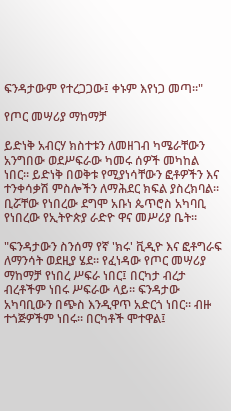ፍንዳታውም የተረጋጋው፤ ቀኑም እየነጋ መጣ።"

የጦር መሣሪያ ማከማቻ

ይድነቅ አብርሃ ክስተቱን ለመዘገብ ካሜራቸውን አንግበው ወደሥፍራው ካመሩ ሰዎች መካከል ነበር። ይድነቅ በወቅቱ የሚያነሳቸውን ፎቶዎችን እና ተንቀሳቃሽ ምስሎችን ለማሕደር ክፍል ያስረክባል። ቢሯቸው የነበረው ደግሞ አቡነ ጴጥሮስ አካባቢ የነበረው የኢትዮጵያ ራድዮ ዋና መሥሪያ ቤት።

"ፍንዳታውን ስንሰማ የኛ 'ክሩ' ቪዲዮ እና ፎቶግራፍ ለማንሳት ወደዚያ ሄደ። የፈነዳው የጦር መሣሪያ ማከማቻ የነበረ ሥፍራ ነበር፤ በርካታ ብረታ ብረቶችም ነበሩ ሥፍራው ላይ። ፍንዳታው አካባቢውን በጭስ እንዲዋጥ አድርጎ ነበር። ብዙ ተጎጅዎችም ነበሩ። በርካቶች ሞተዋል፤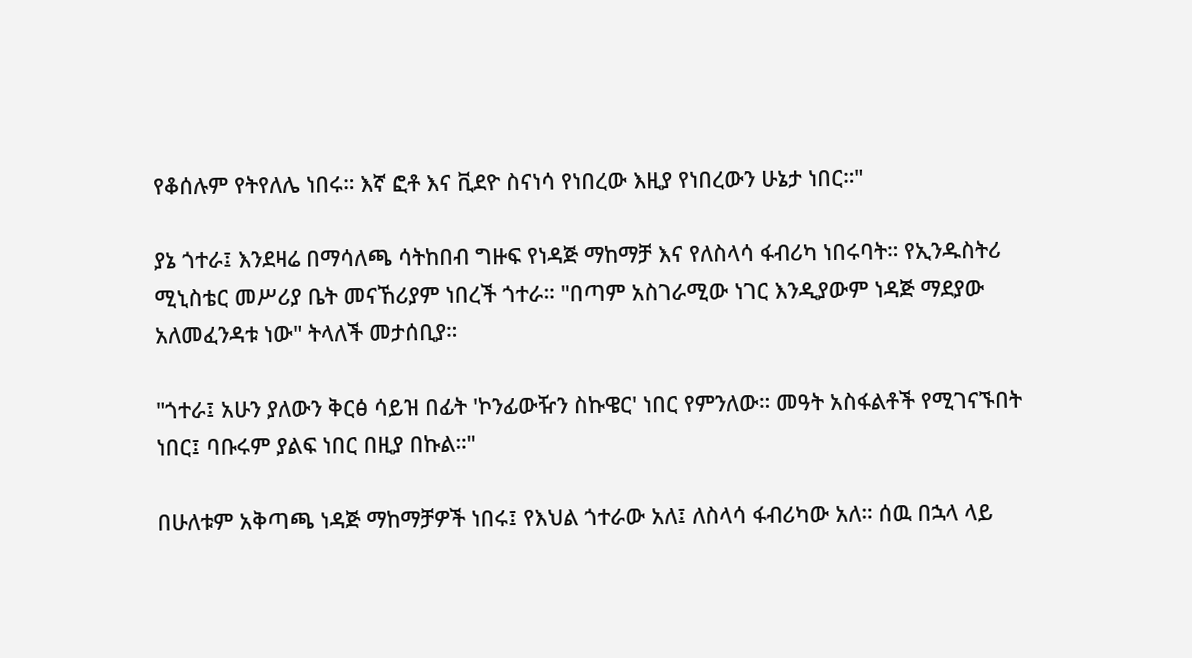የቆሰሉም የትየለሌ ነበሩ። እኛ ፎቶ እና ቪደዮ ስናነሳ የነበረው እዚያ የነበረውን ሁኔታ ነበር።"

ያኔ ጎተራ፤ እንደዛሬ በማሳለጫ ሳትከበብ ግዙፍ የነዳጅ ማከማቻ እና የለስላሳ ፋብሪካ ነበሩባት። የኢንዱስትሪ ሚኒስቴር መሥሪያ ቤት መናኸሪያም ነበረች ጎተራ። "በጣም አስገራሚው ነገር እንዲያውም ነዳጅ ማደያው አለመፈንዳቱ ነው" ትላለች መታሰቢያ።

"ጎተራ፤ አሁን ያለውን ቅርፅ ሳይዝ በፊት 'ኮንፊውዥን ስኩዌር' ነበር የምንለው። መዓት አስፋልቶች የሚገናኙበት ነበር፤ ባቡሩም ያልፍ ነበር በዚያ በኩል።"

በሁለቱም አቅጣጫ ነዳጅ ማከማቻዎች ነበሩ፤ የእህል ጎተራው አለ፤ ለስላሳ ፋብሪካው አለ። ሰዉ በኋላ ላይ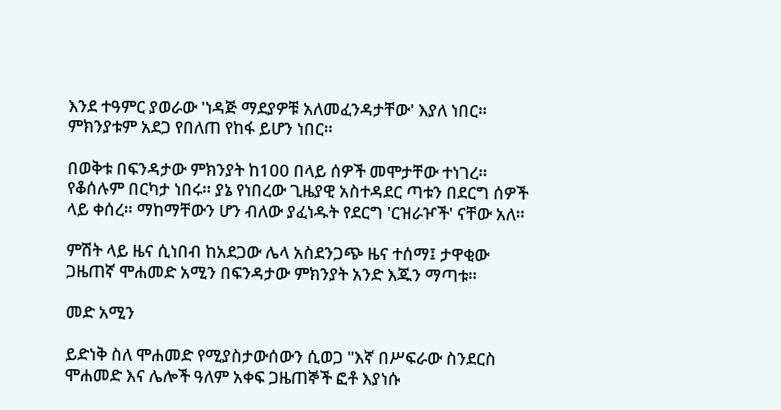እንደ ተዓምር ያወራው 'ነዳጅ ማደያዎቹ አለመፈንዳታቸው' እያለ ነበር። ምክንያቱም አደጋ የበለጠ የከፋ ይሆን ነበር።

በወቅቱ በፍንዳታው ምክንያት ከ100 በላይ ሰዎች መሞታቸው ተነገረ። የቆሰሉም በርካታ ነበሩ። ያኔ የነበረው ጊዜያዊ አስተዳደር ጣቱን በደርግ ሰዎች ላይ ቀሰረ። ማከማቸውን ሆን ብለው ያፈነዱት የደርግ 'ርዝራዦች' ናቸው አለ።

ምሽት ላይ ዜና ሲነበብ ከአደጋው ሌላ አስደንጋጭ ዜና ተሰማ፤ ታዋቂው ጋዜጠኛ ሞሐመድ አሚን በፍንዳታው ምክንያት አንድ እጁን ማጣቱ።

መድ አሚን

ይድነቅ ስለ ሞሐመድ የሚያስታውሰውን ሲወጋ "እኛ በሥፍራው ስንደርስ ሞሐመድ እና ሌሎች ዓለም አቀፍ ጋዜጠኞች ፎቶ እያነሱ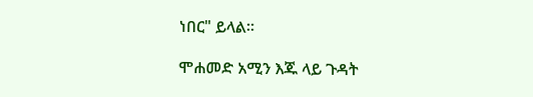ነበር" ይላል።

ሞሐመድ አሚን እጁ ላይ ጉዳት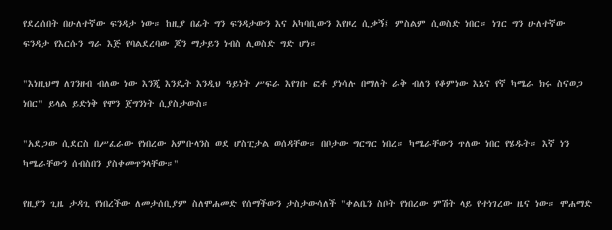የደረሰበት በሁለተኛው ፍንዳታ ነው። ከዚያ በፊት ግን ፍንዳታውን እና አካባቢውን እየዞረ ሲቃኝ፤ ምስልም ሲወስድ ነበር። ነገር ግን ሁለተኛው ፍንዳታ የእርሱን ግራ እጅ የባልደረባው ጆን ማታይን ነብስ ሊወስድ ግድ ሆነ።

"እነዚህማ ለገንዘብ ብለው ነው እንጂ እንዴት እንዲህ ዓይነት ሥፍራ እየገቡ ፎቶ ያነሳሉ በማለት ራቅ ብለን የቆምነው እኔና የኛ ካሜራ ክሩ ስናወጋ ነበር" ይላል ይድነቅ የሞን ጀግንነት ሲያስታውስ።

"አደጋው ሲደርስ በሥፈራው የነበረው አምቡላንስ ወደ ሆስፒታል ወሰዳቸው። በቦታው ግርግር ነበረ። ካሜራቸውን ጥለው ነበር የሄዱት። እኛ ነን ካሜራቸውን ሰብስበን ያስቀመጥንላቸው።"

የዚያን ጊዜ ታዳጊ የነበረችው ለመታሰቢያም ስለሞሐመድ የሰማችውን ታስታውሳለች "ቀልቤን ስቦት የነበረው ምሽት ላይ የተነገረው ዜና ነው። ሞሐማድ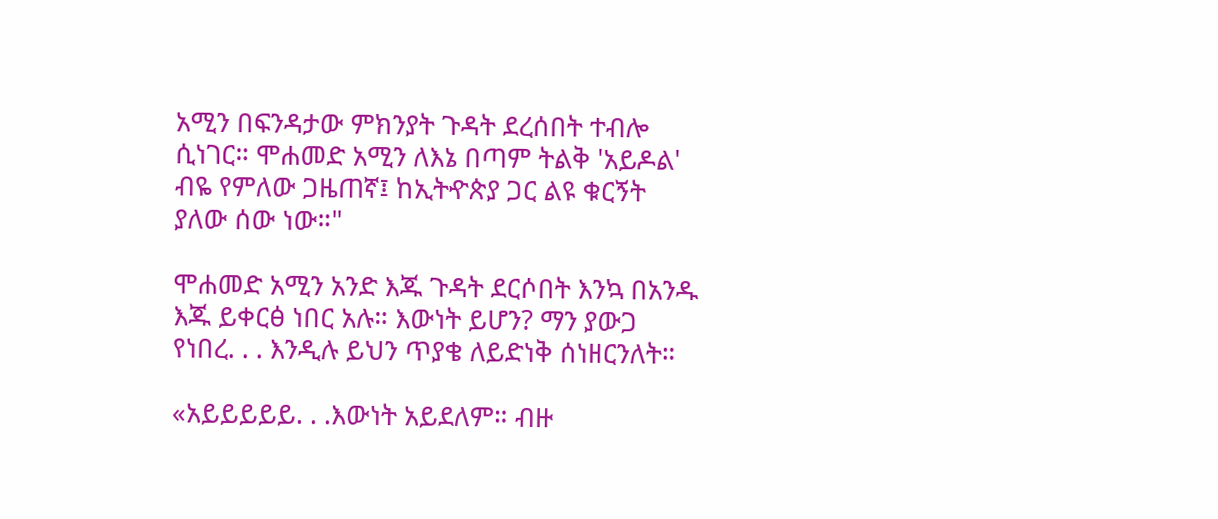አሚን በፍንዳታው ምክንያት ጉዳት ደረሰበት ተብሎ ሲነገር። ሞሐመድ አሚን ለእኔ በጣም ትልቅ 'አይዶል' ብዬ የምለው ጋዜጠኛ፤ ከኢትዯጵያ ጋር ልዩ ቁርኝት ያለው ሰው ነው።"

ሞሐመድ አሚን አንድ እጁ ጉዳት ደርሶበት እንኳ በአንዱ እጁ ይቀርፅ ነበር አሉ። እውነት ይሆን? ማን ያውጋ የነበረ. . . እንዲሉ ይህን ጥያቄ ለይድነቅ ሰነዘርንለት።

«አይይይይይ. . .እውነት አይደለም። ብዙ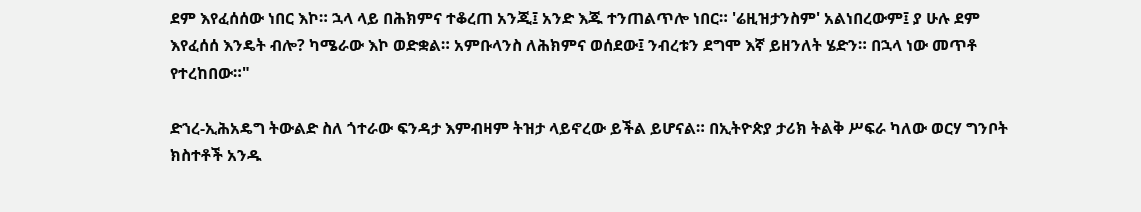ደም እየፈሰሰው ነበር እኮ። ኋላ ላይ በሕክምና ተቆረጠ አንጂ፤ አንድ እጁ ተንጠልጥሎ ነበር። 'ሬዚዝታንስም' አልነበረውም፤ ያ ሁሉ ደም እየፈሰሰ እንዴት ብሎ? ካሜራው እኮ ወድቋል። አምቡላንስ ለሕክምና ወሰደው፤ ንብረቱን ደግሞ እኛ ይዘንለት ሄድን። በኋላ ነው መጥቶ የተረከበው።"

ድኀረ-ኢሕአዴግ ትውልድ ስለ ጎተራው ፍንዳታ እምብዛም ትዝታ ላይኖረው ይችል ይሆናል። በኢትዮጵያ ታሪክ ትልቅ ሥፍራ ካለው ወርሃ ግንቦት ክስተቶች አንዱ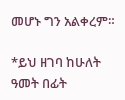መሆኑ ግን አልቀረም።

*ይህ ዘገባ ከሁለት ዓመት በፊት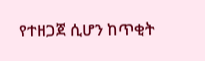የተዘጋጀ ሲሆን ከጥቂት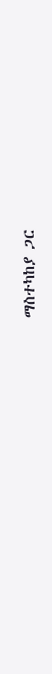ማስተካከያ ጋር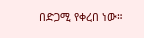በድጋሚ የቀረበ ነው።